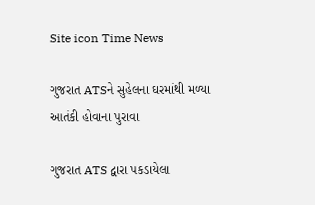Site icon Time News

ગુજરાત ATSને સુહેલના ઘરમાંથી મળ્યા આતંકી હોવાના પુરાવા

ગુજરાત ATS દ્વારા પકડાયેલા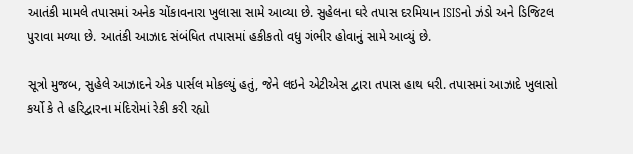આતંકી મામલે તપાસમાં અનેક ચોંકાવનારા ખુલાસા સામે આવ્યા છે. સુહેલના ઘરે તપાસ દરમિયાન ISISનો ઝંડો અને ડિજિટલ પુરાવા મળ્યા છે. આતંકી આઝાદ સંબંધિત તપાસમાં હકીકતો વધુ ગંભીર હોવાનું સામે આવ્યું છે.

સૂત્રો મુજબ, સુહેલે આઝાદને એક પાર્સલ મોકલ્યું હતું, જેને લઇને એટીએસ દ્વારા તપાસ હાથ ધરી. તપાસમાં આઝાદે ખુલાસો કર્યો કે તે હરિદ્વારના મંદિરોમાં રેકી કરી રહ્યો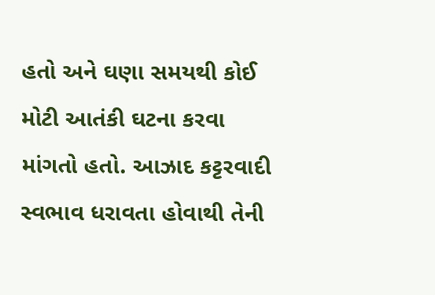હતો અને ઘણા સમયથી કોઈ મોટી આતંકી ઘટના કરવા માંગતો હતો. આઝાદ કટ્ટરવાદી સ્વભાવ ધરાવતા હોવાથી તેની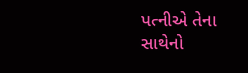પત્નીએ તેના સાથેનો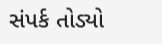સંપર્ક તોડ્યો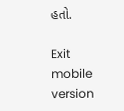હતો.

Exit mobile version